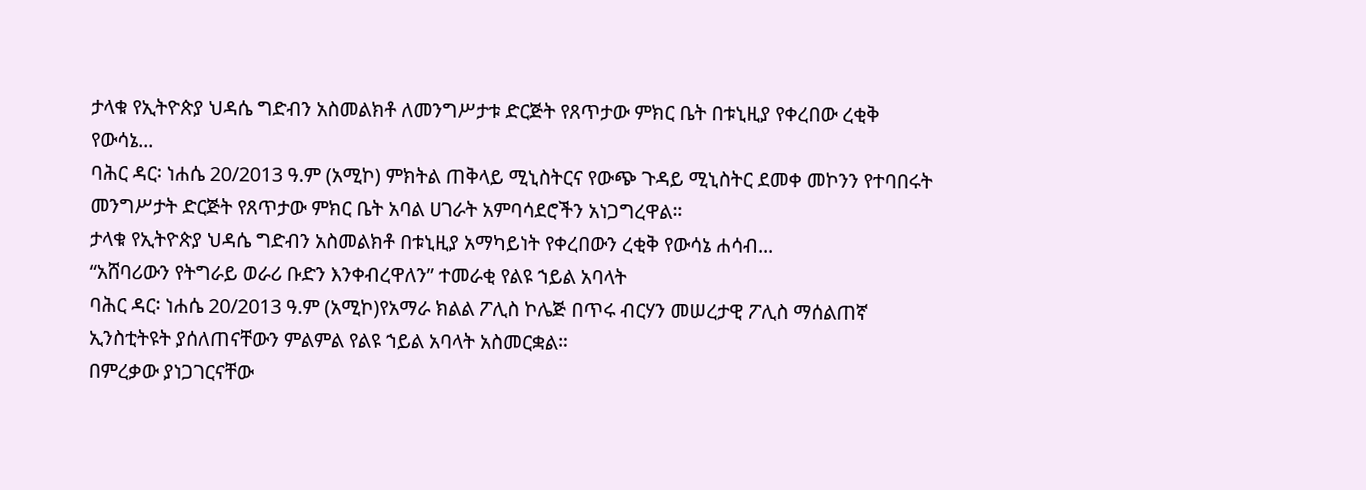ታላቁ የኢትዮጵያ ህዳሴ ግድብን አስመልክቶ ለመንግሥታቱ ድርጅት የጸጥታው ምክር ቤት በቱኒዚያ የቀረበው ረቂቅ የውሳኔ...
ባሕር ዳር፡ ነሐሴ 20/2013 ዓ.ም (አሚኮ) ምክትል ጠቅላይ ሚኒስትርና የውጭ ጉዳይ ሚኒስትር ደመቀ መኮንን የተባበሩት መንግሥታት ድርጅት የጸጥታው ምክር ቤት አባል ሀገራት አምባሳደሮችን አነጋግረዋል።
ታላቁ የኢትዮጵያ ህዳሴ ግድብን አስመልክቶ በቱኒዚያ አማካይነት የቀረበውን ረቂቅ የውሳኔ ሐሳብ...
“አሸባሪውን የትግራይ ወራሪ ቡድን እንቀብረዋለን” ተመራቂ የልዩ ኀይል አባላት
ባሕር ዳር፡ ነሐሴ 20/2013 ዓ.ም (አሚኮ)የአማራ ክልል ፖሊስ ኮሌጅ በጥሩ ብርሃን መሠረታዊ ፖሊስ ማሰልጠኛ ኢንስቲትዩት ያሰለጠናቸውን ምልምል የልዩ ኀይል አባላት አስመርቋል።
በምረቃው ያነጋገርናቸው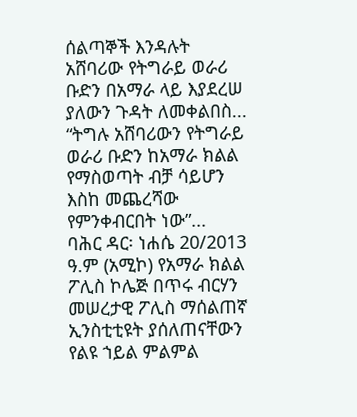ሰልጣኞች እንዳሉት አሸባሪው የትግራይ ወራሪ ቡድን በአማራ ላይ እያደረሠ ያለውን ጉዳት ለመቀልበስ...
“ትግሉ አሸባሪውን የትግራይ ወራሪ ቡድን ከአማራ ክልል የማስወጣት ብቻ ሳይሆን እስከ መጨረሻው የምንቀብርበት ነው”...
ባሕር ዳር፡ ነሐሴ 20/2013 ዓ.ም (አሚኮ) የአማራ ክልል ፖሊስ ኮሌጅ በጥሩ ብርሃን መሠረታዊ ፖሊስ ማሰልጠኛ ኢንስቲቲዩት ያሰለጠናቸውን የልዩ ኀይል ምልምል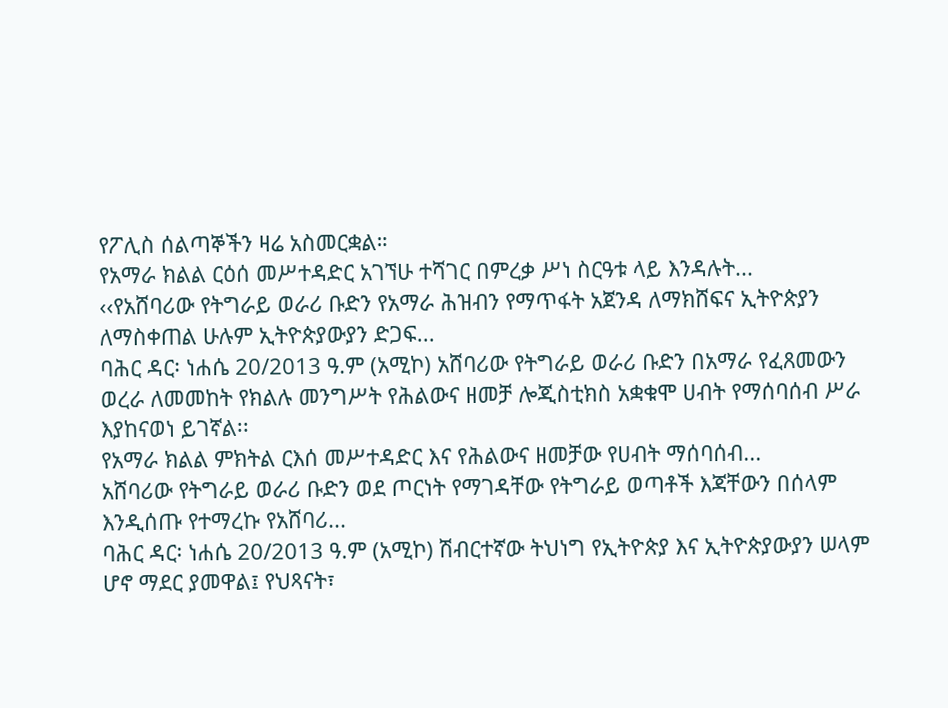የፖሊስ ሰልጣኞችን ዛሬ አስመርቋል።
የአማራ ክልል ርዕሰ መሥተዳድር አገኘሁ ተሻገር በምረቃ ሥነ ስርዓቱ ላይ እንዳሉት...
‹‹የአሸባሪው የትግራይ ወራሪ ቡድን የአማራ ሕዝብን የማጥፋት አጀንዳ ለማክሸፍና ኢትዮጵያን ለማስቀጠል ሁሉም ኢትዮጵያውያን ድጋፍ...
ባሕር ዳር፡ ነሐሴ 20/2013 ዓ.ም (አሚኮ) አሸባሪው የትግራይ ወራሪ ቡድን በአማራ የፈጸመውን ወረራ ለመመከት የክልሉ መንግሥት የሕልውና ዘመቻ ሎጂስቲክስ አቋቁሞ ሀብት የማሰባሰብ ሥራ እያከናወነ ይገኛል፡፡
የአማራ ክልል ምክትል ርእሰ መሥተዳድር እና የሕልውና ዘመቻው የሀብት ማሰባሰብ...
አሸባሪው የትግራይ ወራሪ ቡድን ወደ ጦርነት የማገዳቸው የትግራይ ወጣቶች እጃቸውን በሰላም እንዲሰጡ የተማረኩ የአሸባሪ...
ባሕር ዳር፡ ነሐሴ 20/2013 ዓ.ም (አሚኮ) ሽብርተኛው ትህነግ የኢትዮጵያ እና ኢትዮጵያውያን ሠላም ሆኖ ማደር ያመዋል፤ የህጻናት፣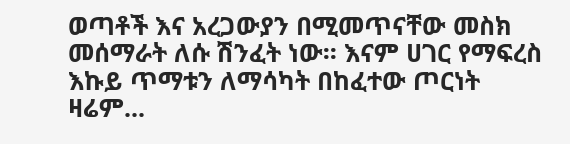ወጣቶች እና አረጋውያን በሚመጥናቸው መስክ መሰማራት ለሱ ሽንፈት ነው፡፡ እናም ሀገር የማፍረስ እኩይ ጥማቱን ለማሳካት በከፈተው ጦርነት ዛሬም...